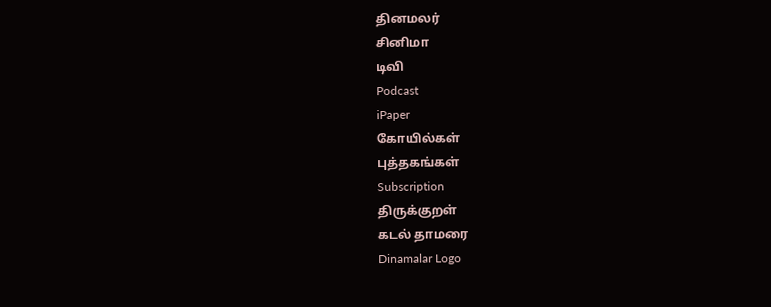தினமலர்
சினிமா
டிவி
Podcast
iPaper
கோயில்கள்
புத்தகங்கள்
Subscription
திருக்குறள்
கடல் தாமரை
Dinamalar Logo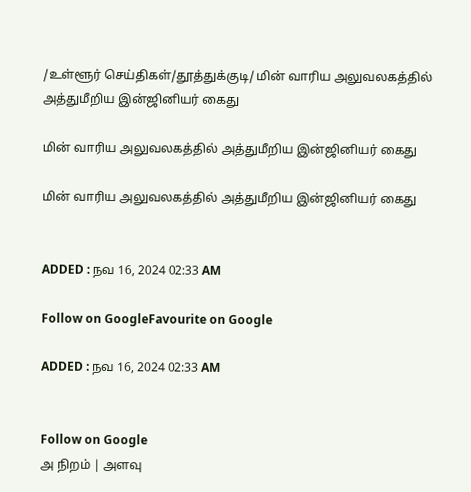/உள்ளூர் செய்திகள்/தூத்துக்குடி/ மின் வாரிய அலுவலகத்தில் அத்துமீறிய இன்ஜினியர் கைது

மின் வாரிய அலுவலகத்தில் அத்துமீறிய இன்ஜினியர் கைது

மின் வாரிய அலுவலகத்தில் அத்துமீறிய இன்ஜினியர் கைது


ADDED : நவ 16, 2024 02:33 AM

Follow on GoogleFavourite on Google

ADDED : நவ 16, 2024 02:33 AM


Follow on Google
அ நிறம் | அளவு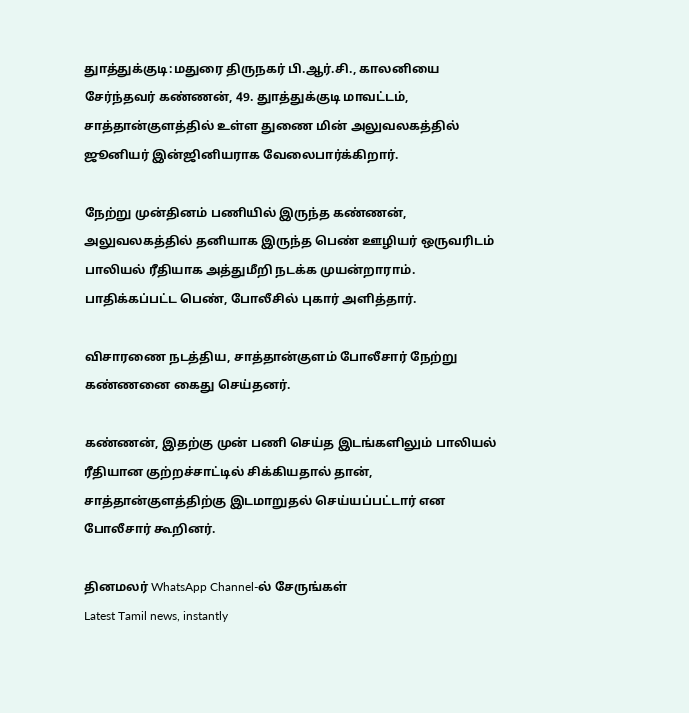துாத்துக்குடி:மதுரை திருநகர் பி.ஆர்.சி., காலனியை சேர்ந்தவர் கண்ணன், 49. துாத்துக்குடி மாவட்டம், சாத்தான்குளத்தில் உள்ள துணை மின் அலுவலகத்தில் ஜூனியர் இன்ஜினியராக வேலைபார்க்கிறார்.

நேற்று முன்தினம் பணியில் இருந்த கண்ணன், அலுவலகத்தில் தனியாக இருந்த பெண் ஊழியர் ஒருவரிடம் பாலியல் ரீதியாக அத்துமீறி நடக்க முயன்றாராம். பாதிக்கப்பட்ட பெண், போலீசில் புகார் அளித்தார்.

விசாரணை நடத்திய, சாத்தான்குளம் போலீசார் நேற்று கண்ணனை கைது செய்தனர்.

கண்ணன், இதற்கு முன் பணி செய்த இடங்களிலும் பாலியல் ரீதியான குற்றச்சாட்டில் சிக்கியதால் தான், சாத்தான்குளத்திற்கு இடமாறுதல் செய்யப்பட்டார் என போலீசார் கூறினர்.

தினமலர் WhatsApp Channel-ல் சேருங்கள்
Latest Tamil news, instantly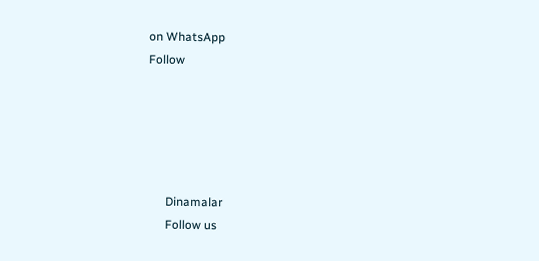on WhatsApp
Follow





      Dinamalar
      Follow us